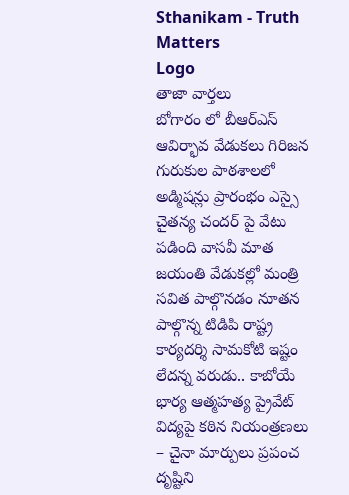Sthanikam - Truth Matters
Logo
తాజా వార్తలు
బోగారం లో బీఆర్‌ఎస్ ఆవిర్భావ వేడుకలు గిరిజన గురుకుల పాఠశాలలో అడ్మిషన్లు ప్రారంభం ఎస్సై చైతన్య చందర్ పై వేటు పడింది వాసవీ మాత జయంతి వేడుకల్లో మంత్రి సవిత పాల్గొనడం నూతన పాల్గొన్న టిడిపి రాష్ట్ర కార్యదర్శి సామకోటి ఇష్టం లేదన్న వరుడు.. కాబోయే భార్య ఆత్మహత్య ప్రైవేట్ విద్యపై కఠిన నియంత్రణలు – చైనా మార్పులు ప్రపంచ దృష్టిని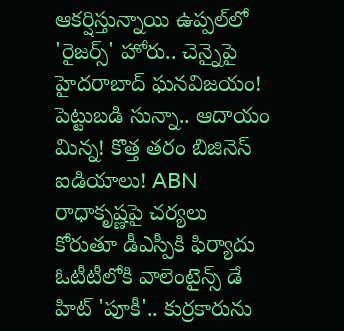ఆకర్షిస్తున్నాయి ఉప్పల్‌లో 'రైజర్స్' హోరు.. చెన్నైపై హైదరాబాద్ ఘనవిజయం! పెట్టుబడి సున్నా.. ఆదాయం మిన్న! కొత్త తరం బిజినెస్ ఐడియాలు! ABN రాధాకృష్ణపై చర్యలు కోరుతూ డీఎస్పీకి ఫిర్యాదు ఓటీటీలోకి వాలెంటైన్స్ డే హిట్ 'పూకీ'.. కుర్రకారును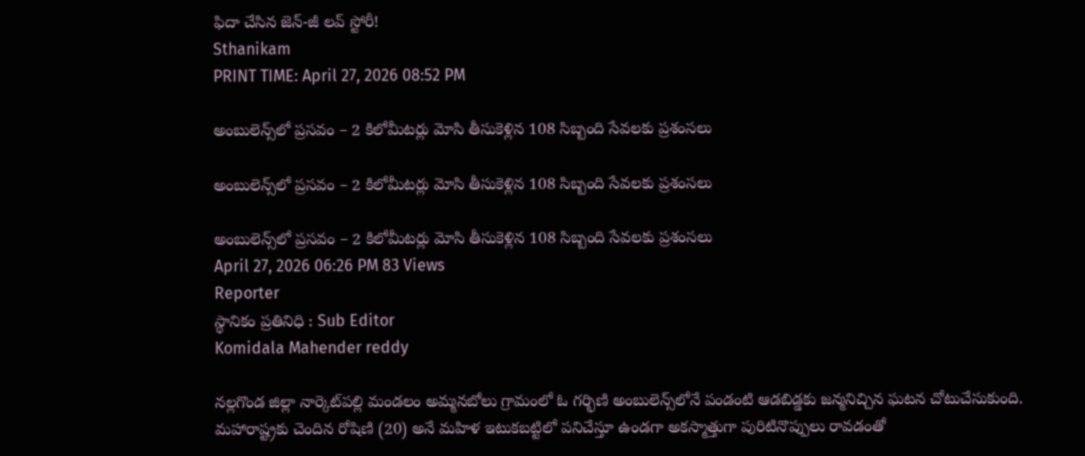ఫిదా చేసిన జెన్-జీ లవ్ స్టోరీ!
Sthanikam
PRINT TIME: April 27, 2026 08:52 PM

అంబులెన్స్‌లో ప్రసవం – 2 కిలోమీటర్లు మోసి తీసుకెళ్లిన 108 సిబ్బంది సేవలకు ప్రశంసలు

అంబులెన్స్‌లో ప్రసవం – 2 కిలోమీటర్లు మోసి తీసుకెళ్లిన 108 సిబ్బంది సేవలకు ప్రశంసలు

అంబులెన్స్‌లో ప్రసవం – 2 కిలోమీటర్లు మోసి తీసుకెళ్లిన 108 సిబ్బంది సేవలకు ప్రశంసలు
April 27, 2026 06:26 PM 83 Views
Reporter
స్థానికం ప్రతినిధి : Sub Editor
Komidala Mahender reddy

నల్లగొండ జిల్లా నార్కెట్‌పల్లి మండలం అమ్మనబోలు గ్రామంలో ఓ గర్భిణి అంబులెన్స్‌లోనే పండంటి ఆడబిడ్డకు జన్మనిచ్చిన ఘటన చోటుచేసుకుంది. మహారాష్ట్రకు చెందిన రోషిణి (20) అనే మహిళ ఇటుకబట్టిలో పనిచేస్తూ ఉండగా అకస్మాత్తుగా పురిటినొప్పులు రావడంతో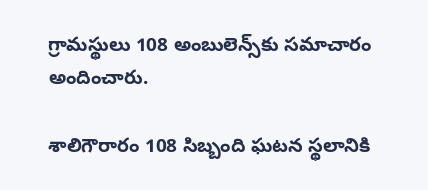గ్రామస్థులు 108 అంబులెన్స్‌కు సమాచారం అందించారు.

శాలిగౌరారం 108 సిబ్బంది ఘటన స్థలానికి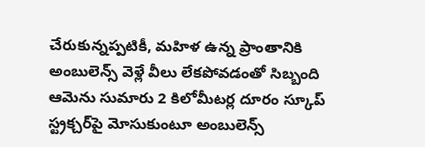చేరుకున్నప్పటికీ, మహిళ ఉన్న ప్రాంతానికి అంబులెన్స్ వెళ్లే వీలు లేకపోవడంతో సిబ్బంది ఆమెను సుమారు 2 కిలోమీటర్ల దూరం స్కూప్ స్ట్రక్చర్‌పై మోసుకుంటూ అంబులెన్స్‌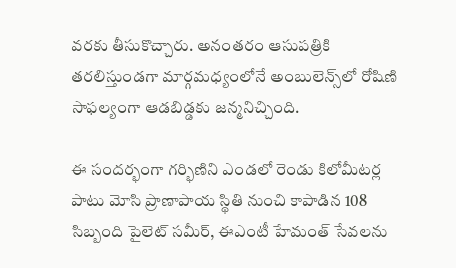వరకు తీసుకొచ్చారు. అనంతరం ఆసుపత్రికి తరలిస్తుండగా మార్గమధ్యంలోనే అంబులెన్స్‌లో రోషిణి సాఫల్యంగా ఆడబిడ్డకు జన్మనిచ్చింది.

ఈ సందర్భంగా గర్భిణిని ఎండలో రెండు కిలోమీటర్ల పాటు మోసి ప్రాణాపాయ స్థితి నుంచి కాపాడిన 108 సిబ్బంది పైలెట్ సమీర్, ఈఎంటీ హేమంత్ సేవలను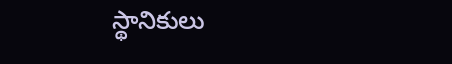స్థానికులు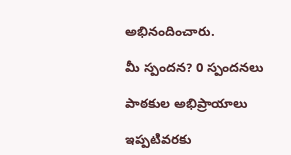అభినందించారు.

మీ స్పందన? 0 స్పందనలు

పాఠకుల అభిప్రాయాలు

ఇప్పటివరకు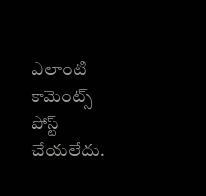ఎలాంటి కామెంట్స్ పోస్ట్ చేయలేదు.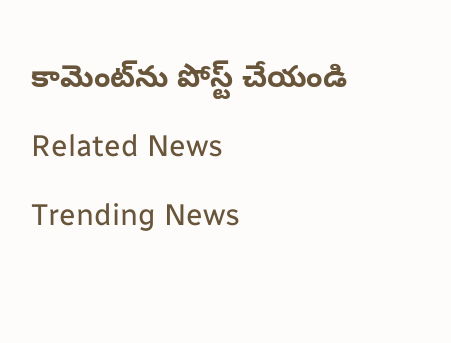కామెంట్‌ను పోస్ట్ చేయండి
Related News
Trending News